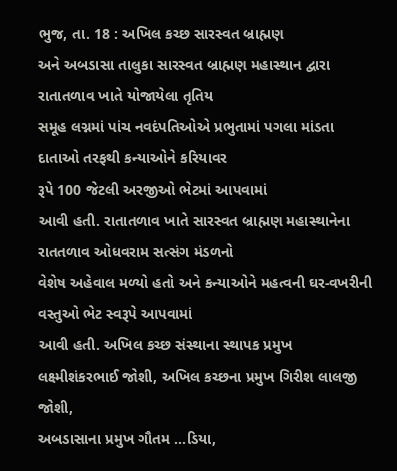ભુજ, તા. 18 : અખિલ કચ્છ સારસ્વત બ્રાહ્મણ
અને અબડાસા તાલુકા સારસ્વત બ્રાહ્મણ મહાસ્થાન દ્વારા રાતાતળાવ ખાતે યોજાયેલા તૃતિય
સમૂહ લગ્નમાં પાંચ નવદંપતિઓએ પ્રભુતામાં પગલા માંડતા દાતાઓ તરફથી કન્યાઓને કરિયાવર
રૂપે 100 જેટલી અરજીઓ ભેટમાં આપવામાં
આવી હતી. રાતાતળાવ ખાતે સારસ્વત બ્રાહ્મણ મહાસ્થાનેના રાતતળાવ ઓધવરામ સત્સંગ મંડળનો
વેશેષ અહેવાલ મળ્યો હતો અને કન્યાઓને મહત્વની ઘર-વખરીની વસ્તુઓ ભેટ સ્વરૂપે આપવામાં
આવી હતી. અખિલ કચ્છ સંસ્થાના સ્થાપક પ્રમુખ લક્ષ્મીશંકરભાઈ જોશી, અખિલ કચ્છના પ્રમુખ ગિરીશ લાલજી જોશી,
અબડાસાના પ્રમુખ ગૌતમ ...ડિયા,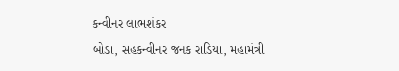કન્વીનર લાભશંકર
બોડા, સહકન્વીનર જનક રાડિયા, મહામંત્રી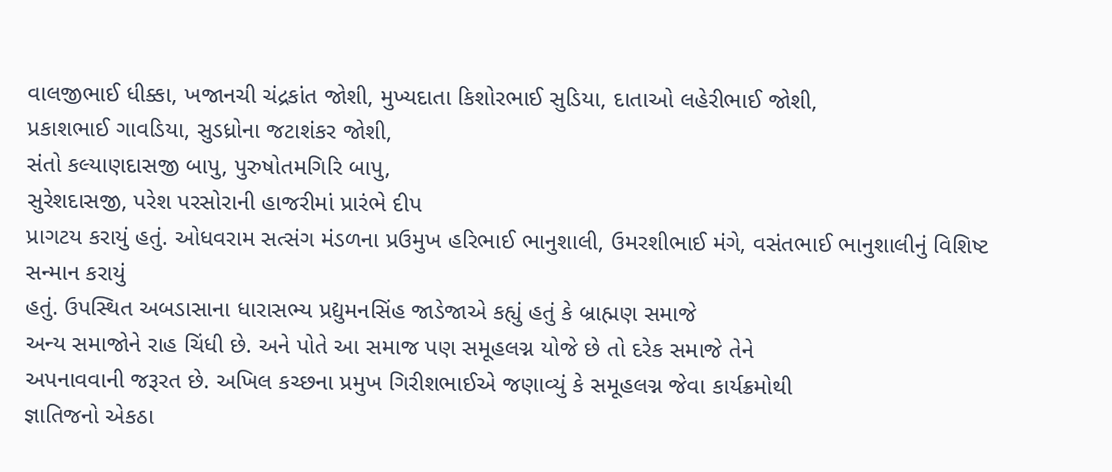વાલજીભાઈ ધીક્કા, ખજાનચી ચંદ્રકાંત જોશી, મુખ્યદાતા કિશોરભાઈ સુડિયા, દાતાઓ લહેરીભાઈ જોશી,
પ્રકાશભાઈ ગાવડિયા, સુડધ્રોના જટાશંકર જોશી,
સંતો કલ્યાણદાસજી બાપુ, પુરુષોતમગિરિ બાપુ,
સુરેશદાસજી, પરેશ પરસોરાની હાજરીમાં પ્રારંભે દીપ
પ્રાગટય કરાયું હતું. ઓધવરામ સત્સંગ મંડળના પ્રઉમુખ હરિભાઈ ભાનુશાલી, ઉમરશીભાઈ મંગે, વસંતભાઈ ભાનુશાલીનું વિશિષ્ટ સન્માન કરાયું
હતું. ઉપસ્થિત અબડાસાના ધારાસભ્ય પ્રદ્યુમનસિંહ જાડેજાએ કહ્યું હતું કે બ્રાહ્મણ સમાજે
અન્ય સમાજોને રાહ ચિંધી છે. અને પોતે આ સમાજ પણ સમૂહલગ્ન યોજે છે તો દરેક સમાજે તેને
અપનાવવાની જરૂરત છે. અખિલ કચ્છના પ્રમુખ ગિરીશભાઈએ જણાવ્યું કે સમૂહલગ્ન જેવા કાર્યક્રમોથી
જ્ઞાતિજનો એકઠા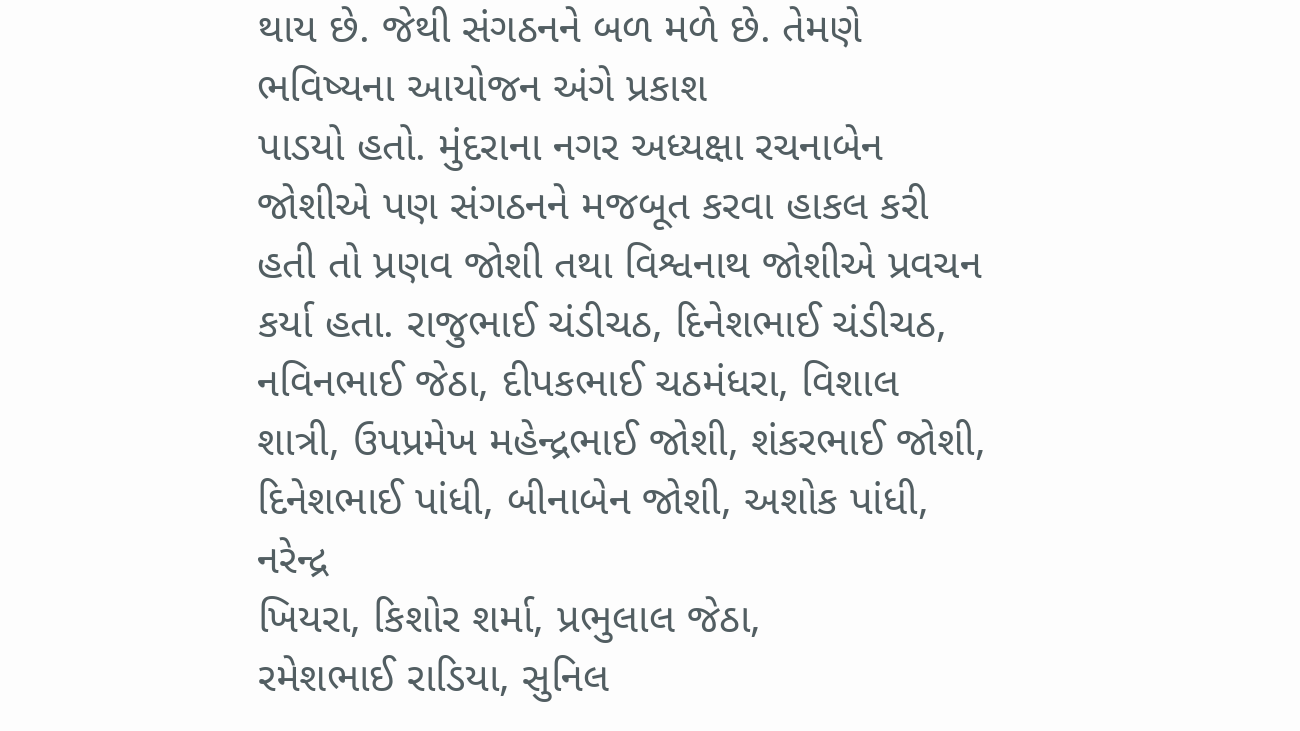થાય છે. જેથી સંગઠનને બળ મળે છે. તેમણે ભવિષ્યના આયોજન અંગે પ્રકાશ
પાડયો હતો. મુંદરાના નગર અધ્યક્ષા રચનાબેન
જોશીએ પણ સંગઠનને મજબૂત કરવા હાકલ કરી હતી તો પ્રણવ જોશી તથા વિશ્વનાથ જોશીએ પ્રવચન
કર્યા હતા. રાજુભાઈ ચંડીચઠ, દિનેશભાઈ ચંડીચઠ, નવિનભાઈ જેઠા, દીપકભાઈ ચઠમંધરા, વિશાલ શાત્રી, ઉપપ્રમેખ મહેન્દ્રભાઈ જોશી, શંકરભાઈ જોશી, દિનેશભાઈ પાંધી, બીનાબેન જોશી, અશોક પાંધી, નરેન્દ્ર
ખિયરા, કિશોર શર્મા, પ્રભુલાલ જેઠા,
રમેશભાઈ રાડિયા, સુનિલ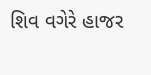શિવ વગેરે હાજર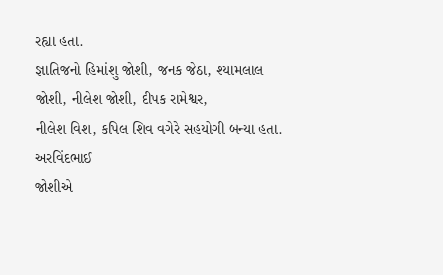રહ્યા હતા.
જ્ઞાતિજનો હિમાંશુ જોશી, જનક જેઠા, શ્યામલાલ
જોશી, નીલેશ જોશી, દીપક રામેશ્વર,
નીલેશ વિશ, કપિલ શિવ વગેરે સહયોગી બન્યા હતા. અરવિંદભાઈ
જોશીએ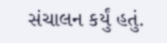સંચાલન કર્યું હતું.